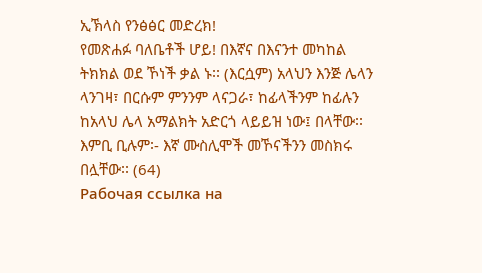ኢኽላስ የንፅፅር መድረክ!
የመጽሐፉ ባለቤቶች ሆይ! በእኛና በእናንተ መካከል ትክክል ወደ ኾነች ቃል ኑ፡፡ (እርሷም) አላህን እንጅ ሌላን ላንገዛ፣ በርሱም ምንንም ላናጋራ፣ ከፊላችንም ከፊሉን ከአላህ ሌላ አማልክት አድርጎ ላይይዝ ነው፤ በላቸው፡፡ እምቢ ቢሉም፡- እኛ ሙስሊሞች መኾናችንን መስክሩ በሏቸው፡፡ (64)
Рабочая ссылка на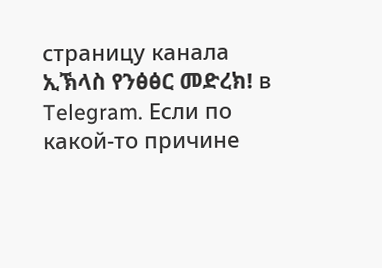страницу канала ኢኽላስ የንፅፅር መድረክ! в Telegram. Если по какой-то причине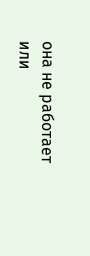она не работает или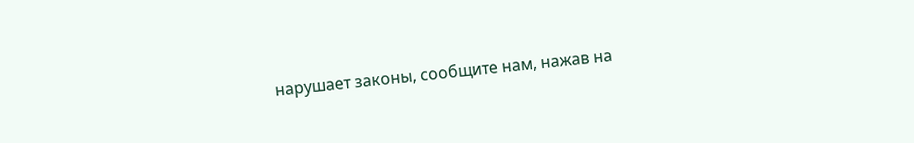нарушает законы, сообщите нам, нажав на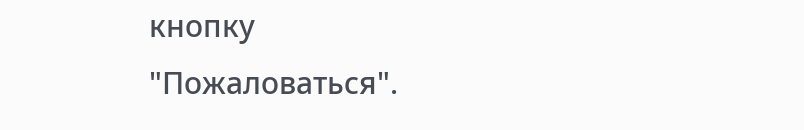кнопку "Пожаловаться".